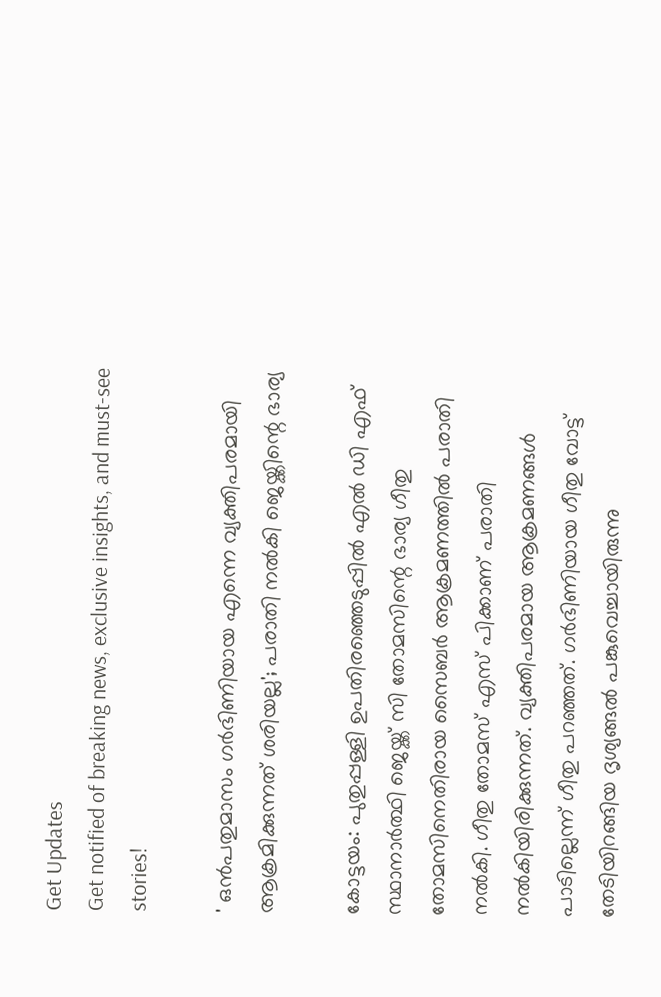Get Updates
Get notified of breaking news, exclusive insights, and must-see stories!

' ഒൻപതുമാസം ഗർഭിണിയായ എന്നെ വ്യക്തിപരമായി ആക്രമിക്കുന്നത് ശരിയല്ല'; പരാതി നൽകി ജെയ്ക്കിന്റെ ഭാര്യ

കോട്ടയം: പുതുപ്പള്ളി ഉപതിരഞ്ഞെടുപ്പിൽ എൽ ഡി എഫ് സ്ഥാനാർത്ഥി ജെയ്ക്ക് സി തോമസിന്റെ ഭാര്യ ഗീതു തോമസിനെതിരായ സൈബർ ആക്രമണത്തിൽ പരാതി നൽകി. ഗീതു തോമസ് എസ് പിക്കാണ് പരാതി നൽകിയിരിക്കുന്നത്. വ്യക്തിപരമായ ആക്രമണങ്ങൾ പാടില്ലെന്ന് ഗീതു പറഞ്ഞത്. ഗർഭിണിയായ ഗീതു വോട്ട് തേടിയിറങ്ങിയ ദൃശ്യങ്ങൽ പങ്കുവെച്ചായിരുന്നു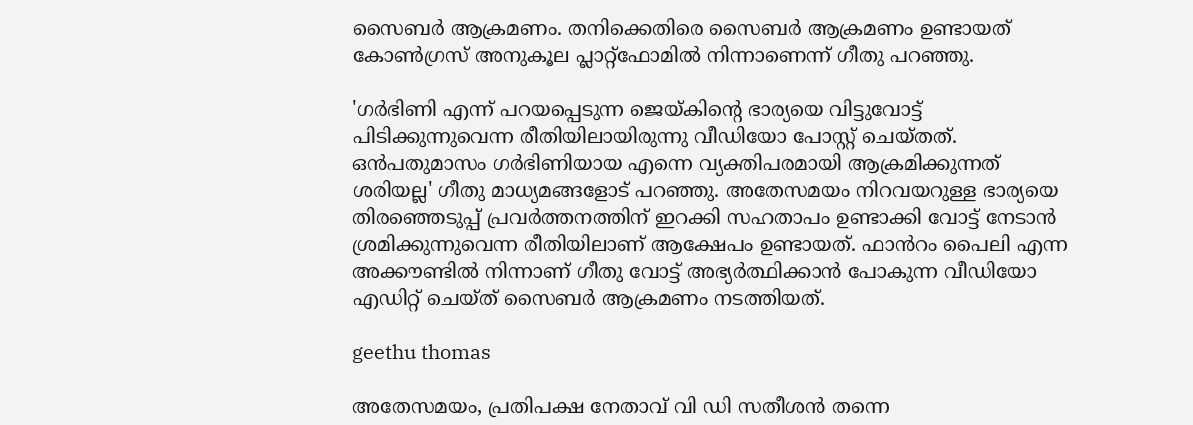സൈബർ ആക്രമണം. തനിക്കെതിരെ സൈബർ ആക്രമണം ഉണ്ടായത് കോൺഗ്രസ് അനുകൂല പ്ലാറ്റ്ഫോമിൽ നിന്നാണെന്ന് ഗീതു പറഞ്ഞു.

'ഗർഭിണി എന്ന് പറയപ്പെടുന്ന ജെയ്കിന്റെ ഭാര്യയെ വിട്ടുവോട്ട് പിടിക്കുന്നുവെന്ന രീതിയിലായിരുന്നു വീഡിയോ പോസ്റ്റ് ചെയ്തത്. ഒൻപതുമാസം ഗർഭിണിയായ എന്നെ വ്യക്തിപരമായി ആക്രമിക്കുന്നത് ശരിയല്ല' ഗീതു മാധ്യമങ്ങളോട് പറഞ്ഞു. അതേസമയം നിറവയറുള്ള ഭാര്യയെ തിരഞ്ഞെടുപ്പ് പ്രവർത്തനത്തിന് ഇറക്കി സഹതാപം ഉണ്ടാക്കി വോട്ട് നേടാൻ ശ്രമിക്കുന്നുവെന്ന രീതിയിലാണ് ആക്ഷേപം ഉണ്ടായത്. ഫാൻറം പൈലി എന്ന അക്കൗണ്ടിൽ നിന്നാണ് ഗീതു വോട്ട് അഭ്യർത്ഥിക്കാൻ പോകുന്ന വീഡിയോ എഡിറ്റ് ചെയ്ത് സൈബർ ആക്രമണം നടത്തിയത്.

geethu thomas

അതേസമയം, പ്രതിപക്ഷ നേതാവ് വി ഡി സതീശൻ തന്നെ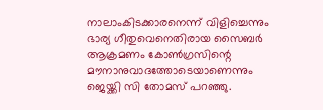നാലാംകിടക്കാരനെന്ന് വിളിച്ചെന്നും ഭാര്യ ഗീതുവെനെതിരായ സൈബർ ആക്രമണം കോൺഗ്രസിന്റെ മൗനാനുവാദത്തോടെയാണെന്നും ജെയ്ക്കി സി തോമസ് പറഞ്ഞു.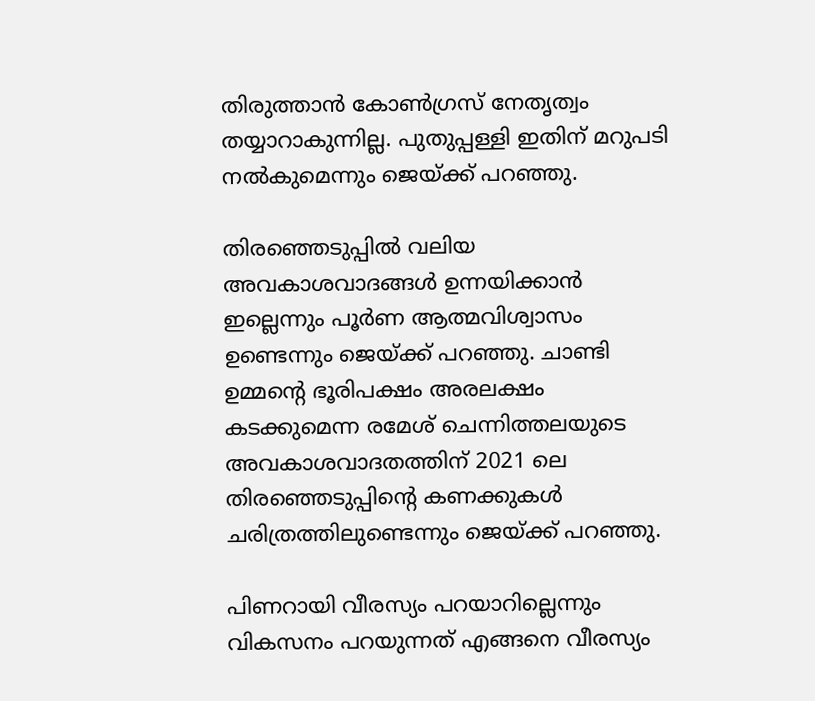തിരുത്താൻ കോൺഗ്രസ് നേതൃത്വം തയ്യാറാകുന്നില്ല. പുതുപ്പള്ളി ഇതിന് മറുപടി നൽകുമെന്നും ജെയ്ക്ക് പറഞ്ഞു.

തിരഞ്ഞെടുപ്പിൽ വലിയ അവകാശവാദങ്ങൾ ഉന്നയിക്കാൻ ഇല്ലെന്നും പൂർണ ആത്മവിശ്വാസം ഉണ്ടെന്നും ജെയ്ക്ക് പറഞ്ഞു. ചാണ്ടി ഉമ്മന്റെ ഭൂരിപക്ഷം അരലക്ഷം കടക്കുമെന്ന രമേശ് ചെന്നിത്തലയുടെ അവകാശവാദതത്തിന് 2021 ലെ തിരഞ്ഞെടുപ്പിന്റെ കണക്കുകൾ ചരിത്രത്തിലുണ്ടെന്നും ജെയ്ക്ക് പറഞ്ഞു.

പിണറായി വീരസ്യം പറയാറില്ലെന്നും വികസനം പറയുന്നത് എങ്ങനെ വീരസ്യം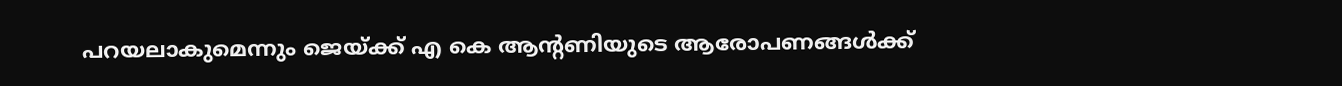പറയലാകുമെന്നും ജെയ്ക്ക് എ കെ ആന്റണിയുടെ ആരോപണങ്ങൾക്ക്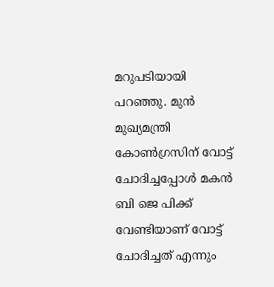മറുപടിയായി പറഞ്ഞു. മുൻ മുഖ്യമന്ത്രി കോൺഗ്രസിന് വോട്ട് ചോദിച്ചപ്പോൾ മകൻ ബി ജെ പിക്ക് വേണ്ടിയാണ് വോട്ട് ചോദിച്ചത് എന്നും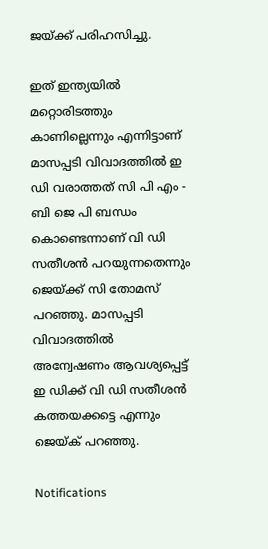ജയ്ക്ക് പരിഹസിച്ചു.

ഇത് ഇന്ത്യയിൽ മറ്റൊരിടത്തും കാണില്ലെന്നും എന്നിട്ടാണ് മാസപ്പടി വിവാദത്തിൽ ഇ ഡി വരാത്തത് സി പി എം - ബി ജെ പി ബന്ധം കൊണ്ടെന്നാണ് വി ഡി സതീശൻ പറയുന്നതെന്നും ജെയ്ക്ക് സി തോമസ് പറഞ്ഞു. മാസപ്പടി വിവാദത്തിൽ അന്വേഷണം ആവശ്യപ്പെട്ട് ഇ ഡിക്ക് വി ഡി സതീശൻ കത്തയക്കട്ടെ എന്നും ജെയ്ക് പറഞ്ഞു.

Notifications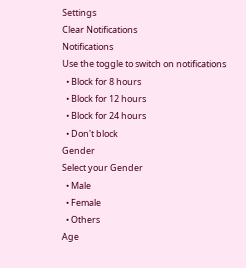Settings
Clear Notifications
Notifications
Use the toggle to switch on notifications
  • Block for 8 hours
  • Block for 12 hours
  • Block for 24 hours
  • Don't block
Gender
Select your Gender
  • Male
  • Female
  • Others
Age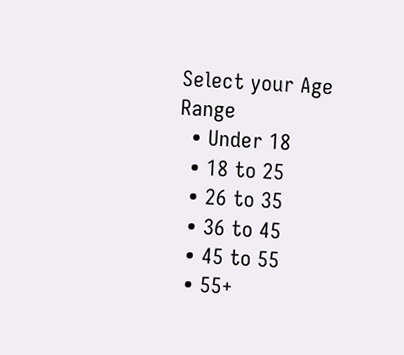Select your Age Range
  • Under 18
  • 18 to 25
  • 26 to 35
  • 36 to 45
  • 45 to 55
  • 55+